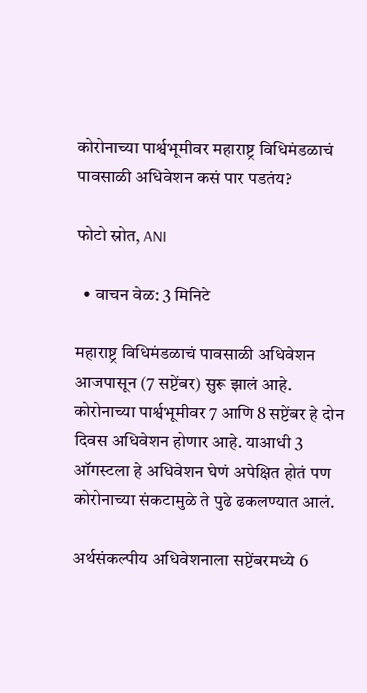कोरोनाच्या पार्श्वभूमीवर महाराष्ट्र विधिमंडळाचं पावसाळी अधिवेशन कसं पार पडतंय?

फोटो स्रोत, ANI

  • वाचन वेळ: 3 मिनिटे

महाराष्ट्र विधिमंडळाचं पावसाळी अधिवेशन आजपासून (7 सप्टेंबर) सुरू झालं आहे. कोरोनाच्या पार्श्वभूमीवर 7 आणि 8 सप्टेंबर हे दोन दिवस अधिवेशन होणार आहे. याआधी 3 ऑगस्टला हे अधिवेशन घेणं अपेक्षित होतं पण कोरोनाच्या संकटामुळे ते पुढे ढकलण्यात आलं.

अर्थसंकल्पीय अधिवेशनाला सप्टेंबरमध्ये 6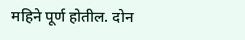महिने पूर्ण होतील. दोन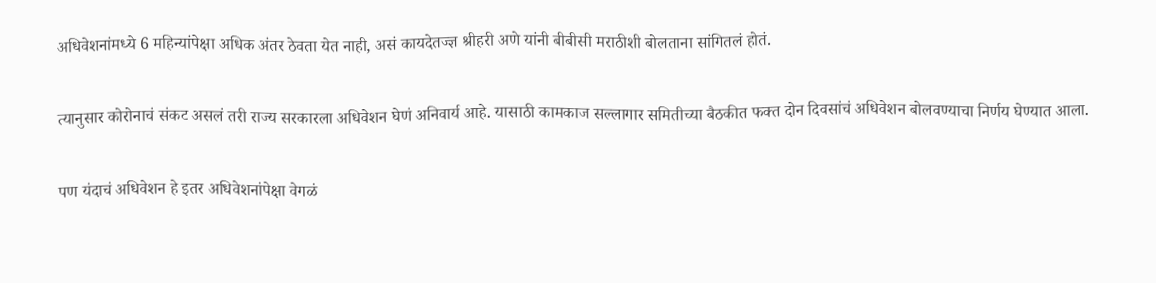अधिवेशनांमध्ये 6 महिन्यांपेक्षा अधिक अंतर ठेवता येत नाही, असं कायदेतज्ज्ञ श्रीहरी अणे यांनी बीबीसी मराठीशी बोलताना सांगितलं होतं.

त्यानुसार कोरोनाचं संकट असलं तरी राज्य सरकारला अधिवेशन घेणं अनिवार्य आहे. यासाठी कामकाज सल्लागार समितीच्या बैठकीत फक्त दोन दिवसांचं अधिवेशन बोलवण्याचा निर्णय घेण्यात आला.

पण यंदाचं अधिवेशन हे इतर अधिवेशनांपेक्षा वेगळं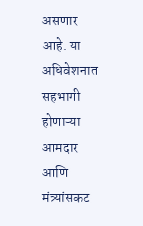असणार आहे. या अधिवेशनात सहभागी होणाऱ्या आमदार आणि मंत्र्यांसकट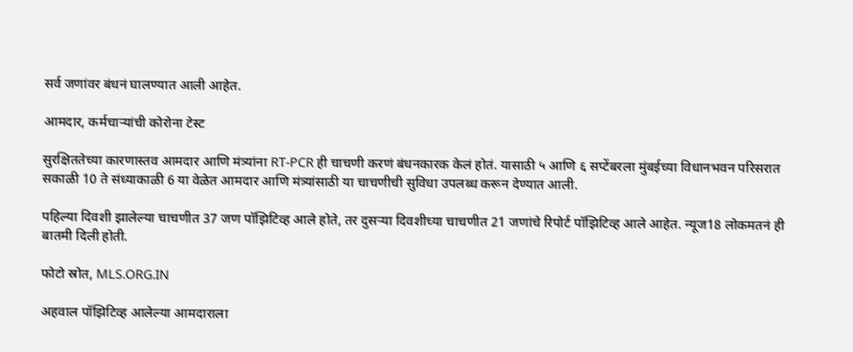सर्व जणांवर बंधनं घालण्यात आली आहेत.

आमदार, कर्मचाऱ्यांची कोरोना टेस्ट

सुरक्षिततेच्या कारणास्तव आमदार आणि मंत्र्यांना RT-PCR ही चाचणी करणं बंधनकारक केलं होतं. यासाठी ५ आणि ६ सप्टेंबरला मुंबईच्या विधानभवन परिसरात सकाळी 10 ते संध्याकाळी 6 या वेळेत आमदार आणि मंत्र्यांसाठी या चाचणीची सुविधा उपलब्ध करून देण्यात आली.

पहिल्या दिवशी झालेल्या चाचणीत 37 जण पॉझिटिव्ह आले होते, तर दुसऱ्या दिवशीच्या चाचणीत 21 जणांचे रिपोर्ट पॉझिटिव्ह आले आहेत. न्यूज18 लोकमतनं ही बातमी दिली होती.

फोटो स्रोत, MLS.ORG.IN

अहवाल पॉझिटिव्ह आलेल्या आमदाराला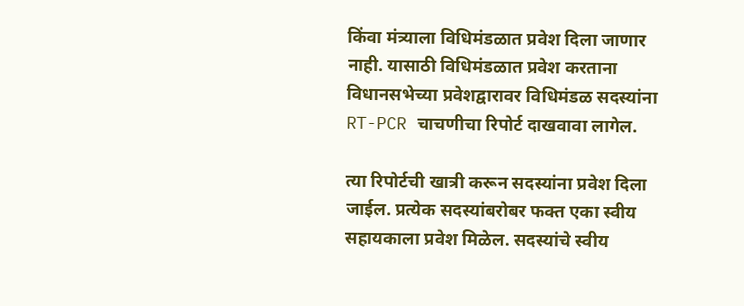किंवा मंत्र्याला विधिमंडळात प्रवेश दिला जाणार नाही. यासाठी विधिमंडळात प्रवेश करताना विधानसभेच्या प्रवेशद्वारावर विधिमंडळ सदस्यांना RT-PCR चाचणीचा रिपोर्ट दाखवावा लागेल.

त्या रिपोर्टची खात्री करून सदस्यांना प्रवेश दिला जाईल. प्रत्येक सदस्यांबरोबर फक्त एका स्वीय सहायकाला प्रवेश मिळेल. सदस्यांचे स्वीय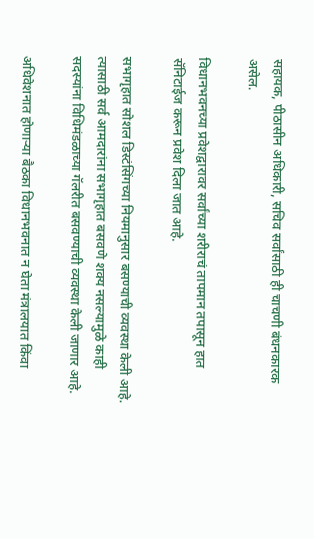सहायक, पीठासीन अधिकारी, सचिव सर्वांसाठी ही चाचणी बंधनकारक असेल.

विधानभवनच्या प्रवेशद्वारावर सर्वांच्या शरीराचं तापमान तपासून हात सॅनिटाईज करून प्रवेश दिला जात आहे.

सभागृहात सोशल डिस्टंसिंगच्या नियमानुसार बसण्याची व्यवस्था केली आहे. त्यासाठी सर्व आमदारांना सभागृहात बसवणे शक्य नसल्यामुळे काही सदस्यांना विधिमंडळाच्या गॅलरीत बसवण्याची व्यवस्था केली जाणार आहे.

अधिवेशनात होणार्‍या बैठका विधानभवनात न घेता मंत्रालयात किंवा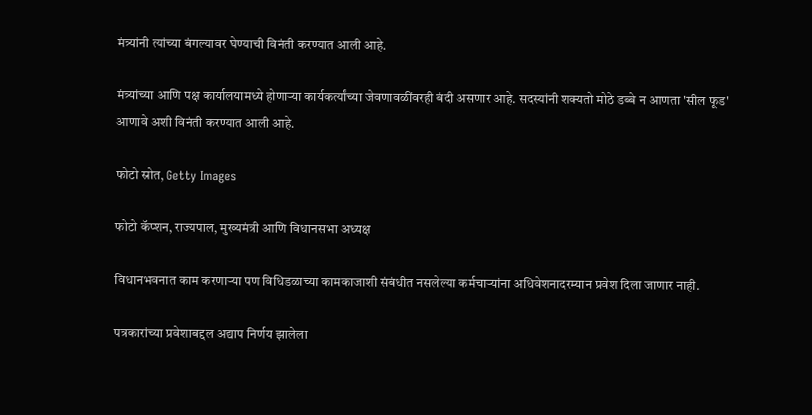मंत्र्यांनी त्यांच्या बंगल्यावर घेण्याची विनंती करण्यात आली आहे.

मंत्र्यांच्या आणि पक्ष कार्यालयामध्ये होणाऱ्या कार्यकर्त्यांच्या जेवणावळींवरही बंदी असणार आहे. सदस्यांनी शक्यतो मोठे डब्बे न आणता 'सील फूड' आणावे अशी विनंती करण्यात आली आहे.

फोटो स्रोत, Getty Images

फोटो कॅप्शन, राज्यपाल, मुख्यमंत्री आणि विधानसभा अध्यक्ष

विधानभवनात काम करणाऱ्या पण विधिडळाच्या कामकाजाशी संबंधीत नसलेल्या कर्मचार्‍यांना अधिवेशनादरम्यान प्रवेश दिला जाणार नाही.

पत्रकारांच्या प्रवेशाबद्दल अद्याप निर्णय झालेला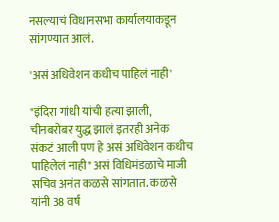नसल्याचं विधानसभा कार्यालयाकडून सांगण्यात आलं.

'असं अधिवेशन कधीच पाहिलं नाही'

"इंदिरा गांधी यांची हत्या झाली, चीनबरोबर युद्ध झालं इतरही अनेक संकटं आली पण हे असं अधिवेशन कधीच पाहिलेलं नाही" असं विधिमंडळाचे माजी सचिव अनंत कळसे सांगतात. कळसे यांनी 38 वर्षं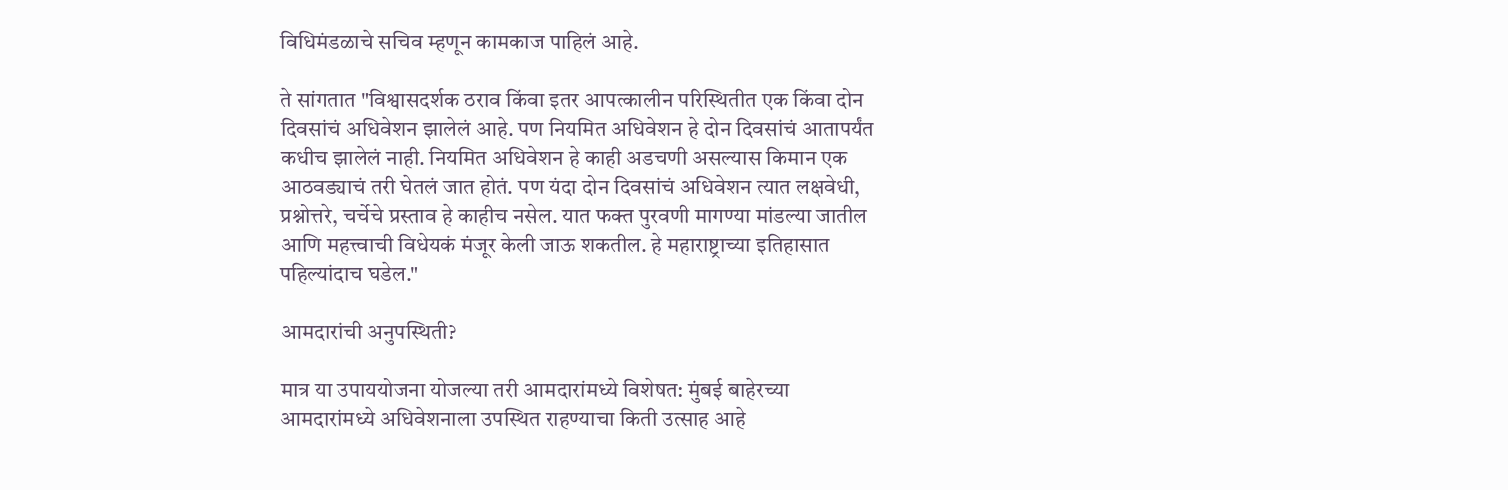विधिमंडळाचे सचिव म्हणून कामकाज पाहिलं आहे.

ते सांगतात "विश्वासदर्शक ठराव किंवा इतर आपत्कालीन परिस्थितीत एक किंवा दोन दिवसांचं अधिवेशन झालेलं आहे. पण नियमित अधिवेशन हे दोन दिवसांचं आतापर्यंत कधीच झालेलं नाही. नियमित अधिवेशन हे काही अडचणी असल्यास किमान एक आठवड्याचं तरी घेतलं जात होतं. पण यंदा दोन दिवसांचं अधिवेशन त्यात लक्षवेधी, प्रश्नोत्तरे, चर्चेचे प्रस्ताव हे काहीच नसेल. यात फक्त पुरवणी मागण्या मांडल्या जातील आणि महत्त्वाची विधेयकं मंजूर केली जाऊ शकतील. हे महाराष्ट्राच्या इतिहासात पहिल्यांदाच घडेल."

आमदारांची अनुपस्थिती?

मात्र या उपाययोजना योजल्या तरी आमदारांमध्ये विशेषत: मुंबई बाहेरच्या आमदारांमध्ये अधिवेशनाला उपस्थित राहण्याचा किती उत्साह आहे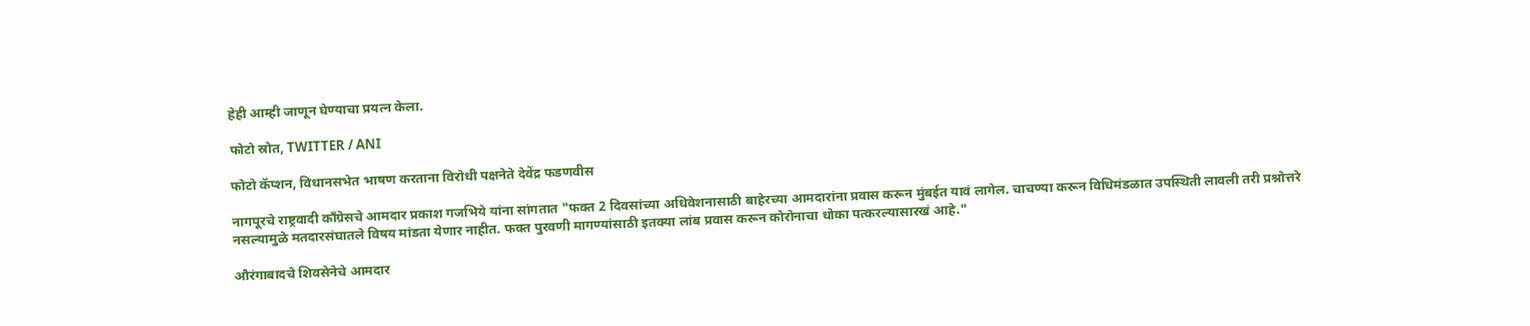हेही आम्ही जाणून घेण्याचा प्रयत्न केला.

फोटो स्रोत, TWITTER / ANI

फोटो कॅप्शन, विधानसभेत भाषण करताना विरोधी पक्षनेते देवेंद्र फडणवीस

नागपूरचे राष्ट्रवादी काँग्रेसचे आमदार प्रकाश गजभिये यांना सांगतात "फक्त 2 दिवसांच्या अधिवेशनासाठी बाहेरच्या आमदारांना प्रवास करून मुंबईत यावं लागेल. चाचण्या करून विधिमंडळात उपस्थिती लावली तरी प्रश्नोत्तरे नसल्यामुळे मतदारसंघातले विषय मांडता येणार नाहीत. फक्त पुरवणी मागण्यांसाठी इतक्या लांब प्रवास करून कोरोनाचा धोका पत्करल्यासारखं आहे."

औरंगाबादचे शिवसेनेचे आमदार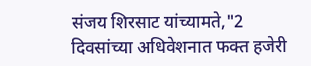संजय शिरसाट यांच्यामते,"2 दिवसांच्या अधिवेशनात फक्त हजेरी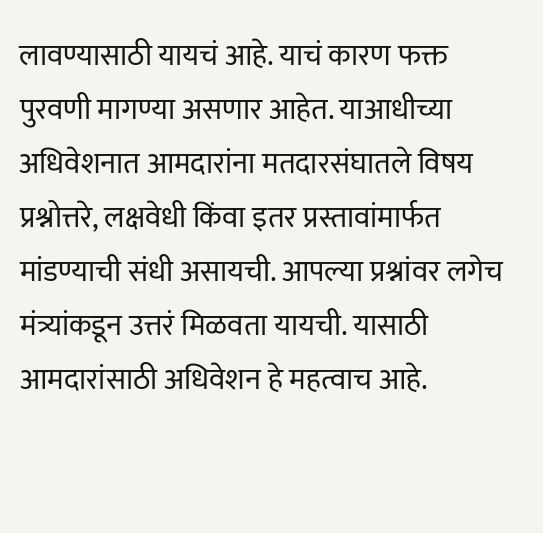लावण्यासाठी यायचं आहे. याचं कारण फक्त पुरवणी मागण्या असणार आहेत. याआधीच्या अधिवेशनात आमदारांना मतदारसंघातले विषय प्रश्नोत्तरे, लक्षवेधी किंवा इतर प्रस्तावांमार्फत मांडण्याची संधी असायची. आपल्या प्रश्नांवर लगेच मंत्र्यांकडून उत्तरं मिळवता यायची. यासाठी आमदारांसाठी अधिवेशन हे महत्वाच आहे.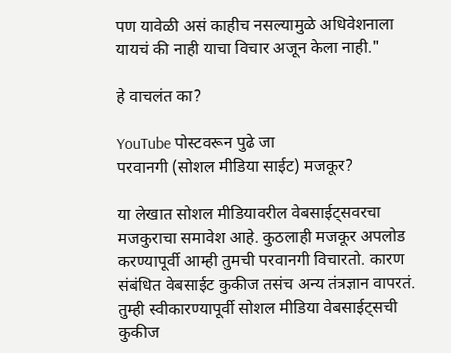पण यावेळी असं काहीच नसल्यामुळे अधिवेशनाला यायचं की नाही याचा विचार अजून केला नाही."

हे वाचलंत का?

YouTube पोस्टवरून पुढे जा
परवानगी (सोशल मीडिया साईट) मजकूर?

या लेखात सोशल मीडियावरील वेबसाईट्सवरचा मजकुराचा समावेश आहे. कुठलाही मजकूर अपलोड करण्यापूर्वी आम्ही तुमची परवानगी विचारतो. कारण संबंधित वेबसाईट कुकीज तसंच अन्य तंत्रज्ञान वापरतं. तुम्ही स्वीकारण्यापूर्वी सोशल मीडिया वेबसाईट्सची कुकीज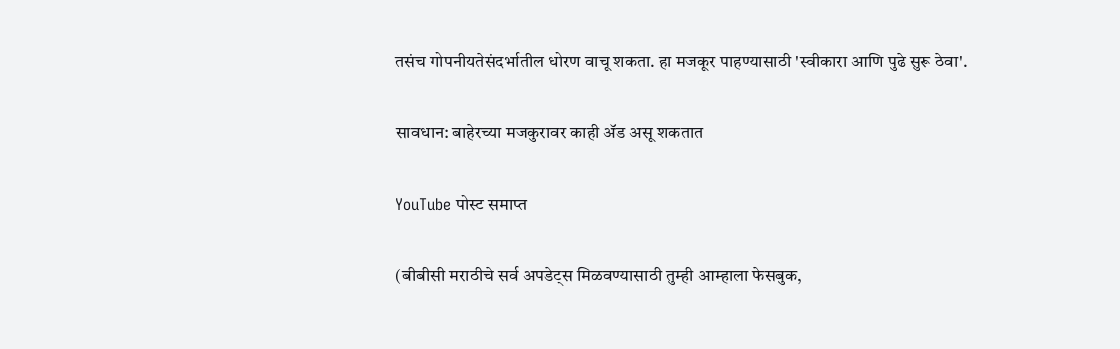तसंच गोपनीयतेसंदर्भातील धोरण वाचू शकता. हा मजकूर पाहण्यासाठी 'स्वीकारा आणि पुढे सुरू ठेवा'.

सावधान: बाहेरच्या मजकुरावर काही ॲड असू शकतात

YouTube पोस्ट समाप्त

(बीबीसी मराठीचे सर्व अपडेट्स मिळवण्यासाठी तुम्ही आम्हाला फेसबुक,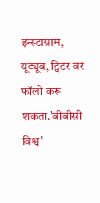इन्स्टाग्राम, यूट्यूब, ट्विटर वर फॉलो करू शकता.'बीबीसी विश्व'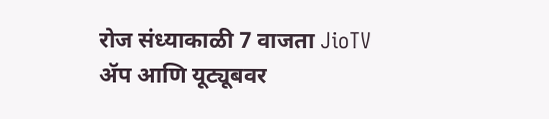रोज संध्याकाळी 7 वाजता JioTV ॲप आणि यूट्यूबवर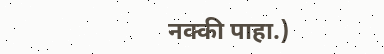नक्की पाहा.)